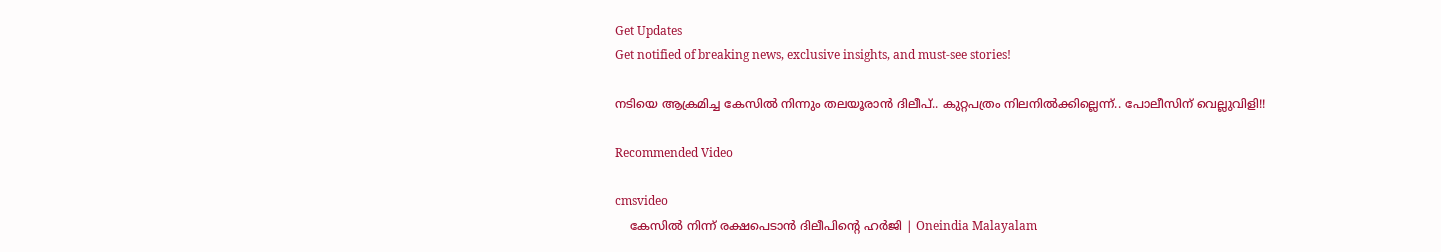Get Updates
Get notified of breaking news, exclusive insights, and must-see stories!

നടിയെ ആക്രമിച്ച കേസിൽ നിന്നും തലയൂരാൻ ദിലീപ്.. കുറ്റപത്രം നിലനിൽക്കില്ലെന്ന്.. പോലീസിന് വെല്ലുവിളി!!

Recommended Video

cmsvideo
    കേസിൽ നിന്ന് രക്ഷപെടാൻ ദിലീപിന്റെ ഹർജി | Oneindia Malayalam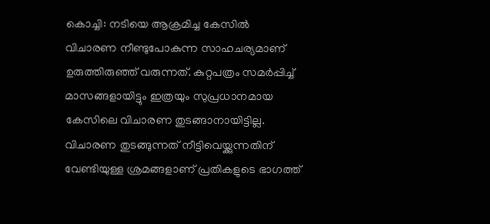കൊച്ചി: നടിയെ ആക്രമിച്ച കേസില്‍ വിചാരണ നീണ്ടുപോകുന്ന സാഹചര്യമാണ് ഉരുത്തിരുഞ്ഞ് വരുന്നത്. കുറ്റപത്രം സമര്‍പ്പിച്ച് മാസങ്ങളായിട്ടും ഇത്രയും സുപ്രധാനമായ കേസിലെ വിചാരണ തുടങ്ങാനായിട്ടില്ല. വിചാരണ തുടങ്ങുന്നത് നീട്ടിവെയ്ക്കുന്നതിന് വേണ്ടിയുള്ള ശ്രമങ്ങളാണ് പ്രതികളുടെ ഭാഗത്ത്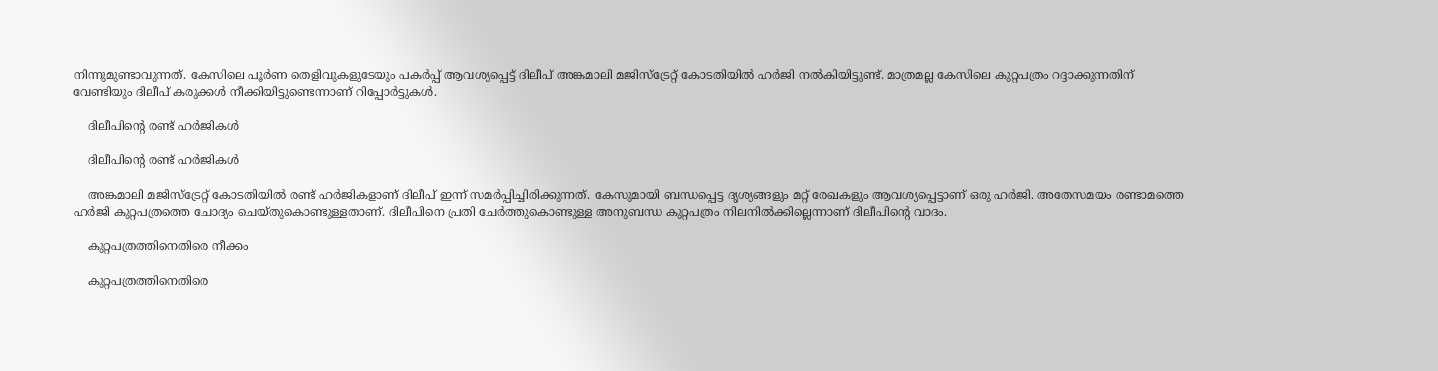നിന്നുമുണ്ടാവുന്നത്. കേസിലെ പൂര്‍ണ തെളിവുകളുടേയും പകര്‍പ്പ് ആവശ്യപ്പെട്ട് ദിലീപ് അങ്കമാലി മജിസ്‌ട്രേറ്റ് കോടതിയില്‍ ഹര്‍ജി നല്‍കിയിട്ടുണ്ട്. മാത്രമല്ല കേസിലെ കുറ്റപത്രം റദ്ദാക്കുന്നതിന് വേണ്ടിയും ദിലീപ് കരുക്കള്‍ നീക്കിയിട്ടുണ്ടെന്നാണ് റിപ്പോര്‍ട്ടുകള്‍.

    ദിലീപിന്റെ രണ്ട് ഹർജികൾ

    ദിലീപിന്റെ രണ്ട് ഹർജികൾ

    അങ്കമാലി മജിസ്‌ട്രേറ്റ് കോടതിയില്‍ രണ്ട് ഹര്‍ജികളാണ് ദിലീപ് ഇന്ന് സമര്‍പ്പിച്ചിരിക്കുന്നത്. കേസുമായി ബന്ധപ്പെട്ട ദൃശ്യങ്ങളും മറ്റ് രേഖകളും ആവശ്യപ്പെട്ടാണ് ഒരു ഹര്‍ജി. അതേസമയം രണ്ടാമത്തെ ഹര്‍ജി കുറ്റപത്രത്തെ ചോദ്യം ചെയ്തുകൊണ്ടുള്ളതാണ്. ദിലീപിനെ പ്രതി ചേര്‍ത്തുകൊണ്ടുള്ള അനുബന്ധ കുറ്റപത്രം നിലനില്‍ക്കില്ലെന്നാണ് ദിലീപിന്റെ വാദം.

    കുറ്റപത്രത്തിനെതിരെ നീക്കം

    കുറ്റപത്രത്തിനെതിരെ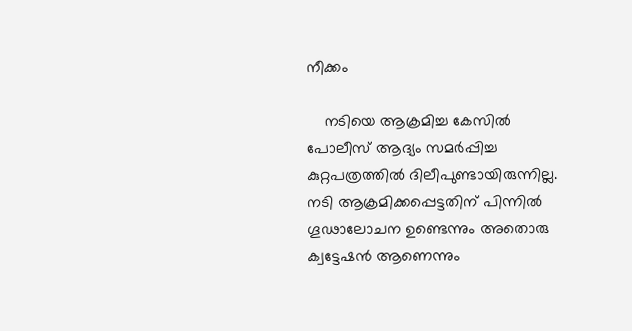നീക്കം

    നടിയെ ആക്രമിച്ച കേസില്‍ പോലീസ് ആദ്യം സമര്‍പ്പിച്ച കുറ്റപത്രത്തില്‍ ദിലീപുണ്ടായിരുന്നില്ല. നടി ആക്രമിക്കപ്പെട്ടതിന് പിന്നില്‍ ഗൂഢാലോചന ഉണ്ടെന്നും അതൊരു ക്വട്ടേഷന്‍ ആണെന്നും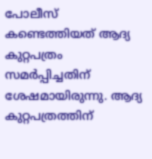പോലീസ് കണ്ടെത്തിയത് ആദ്യ കുറ്റപത്രം സമര്‍പ്പിച്ചതിന് ശേഷമായിരുന്നു. ആദ്യ കുറ്റപത്രത്തിന്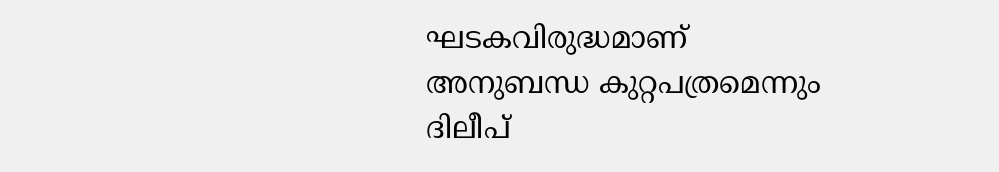ഘടകവിരുദ്ധമാണ് അനുബന്ധ കുറ്റപത്രമെന്നും ദിലീപ്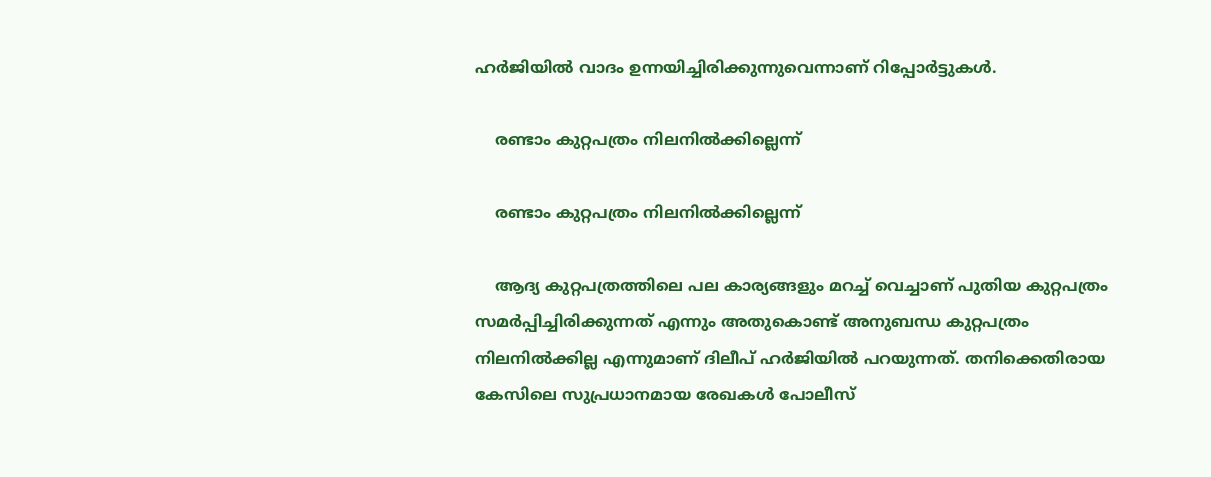ഹര്‍ജിയില്‍ വാദം ഉന്നയിച്ചിരിക്കുന്നുവെന്നാണ് റിപ്പോര്‍ട്ടുകള്‍.

    രണ്ടാം കുറ്റപത്രം നിലനിൽക്കില്ലെന്ന്

    രണ്ടാം കുറ്റപത്രം നിലനിൽക്കില്ലെന്ന്

    ആദ്യ കുറ്റപത്രത്തിലെ പല കാര്യങ്ങളും മറച്ച് വെച്ചാണ് പുതിയ കുറ്റപത്രം സമര്‍പ്പിച്ചിരിക്കുന്നത് എന്നും അതുകൊണ്ട് അനുബന്ധ കുറ്റപത്രം നിലനില്‍ക്കില്ല എന്നുമാണ് ദിലീപ് ഹര്‍ജിയില്‍ പറയുന്നത്. തനിക്കെതിരായ കേസിലെ സുപ്രധാനമായ രേഖകള്‍ പോലീസ്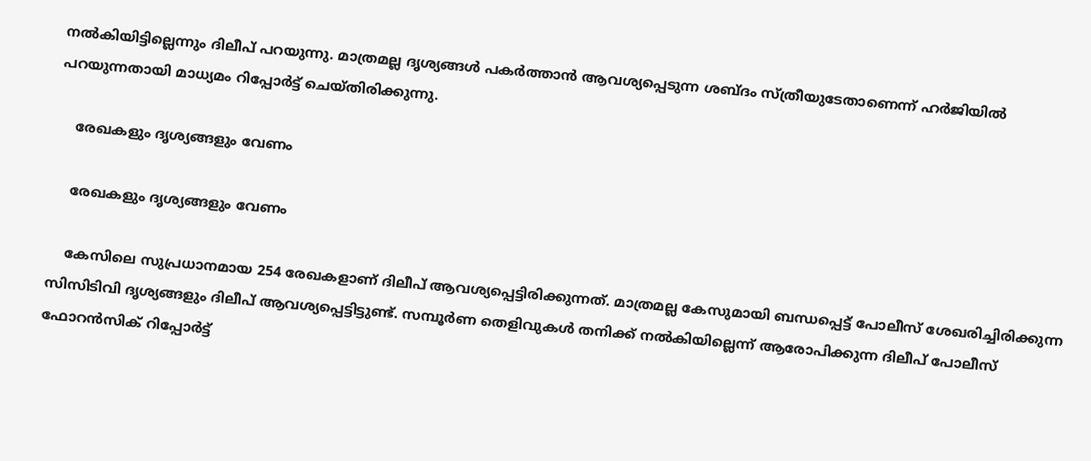നല്‍കിയിട്ടില്ലെന്നും ദിലീപ് പറയുന്നു. മാത്രമല്ല ദൃശ്യങ്ങള്‍ പകര്‍ത്താന്‍ ആവശ്യപ്പെടുന്ന ശബ്ദം സ്ത്രീയുടേതാണെന്ന് ഹര്‍ജിയില്‍ പറയുന്നതായി മാധ്യമം റിപ്പോര്‍ട്ട് ചെയ്തിരിക്കുന്നു.

    രേഖകളും ദൃശ്യങ്ങളും വേണം

    രേഖകളും ദൃശ്യങ്ങളും വേണം

    കേസിലെ സുപ്രധാനമായ 254 രേഖകളാണ് ദിലീപ് ആവശ്യപ്പെട്ടിരിക്കുന്നത്. മാത്രമല്ല കേസുമായി ബന്ധപ്പെട്ട് പോലീസ് ശേഖരിച്ചിരിക്കുന്ന സിസിടിവി ദൃശ്യങ്ങളും ദിലീപ് ആവശ്യപ്പെട്ടിട്ടുണ്ട്. സമ്പൂര്‍ണ തെളിവുകള്‍ തനിക്ക് നല്‍കിയില്ലെന്ന് ആരോപിക്കുന്ന ദിലീപ് പോലീസ് ഫോറന്‍സിക് റിപ്പോര്‍ട്ട്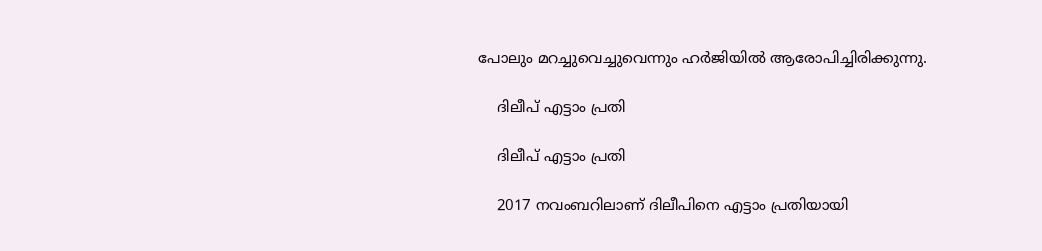പോലും മറച്ചുവെച്ചുവെന്നും ഹര്‍ജിയില്‍ ആരോപിച്ചിരിക്കുന്നു.

    ദിലീപ് എട്ടാം പ്രതി

    ദിലീപ് എട്ടാം പ്രതി

    2017 നവംബറിലാണ് ദിലീപിനെ എട്ടാം പ്രതിയായി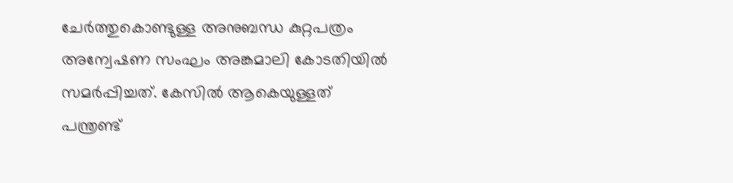ചേര്‍ത്തുകൊണ്ടുള്ള അനുബന്ധ കുറ്റപത്രം അന്വേഷണ സംഘം അങ്കമാലി കോടതിയില്‍ സമര്‍പ്പിച്ചത്. കേസില്‍ ആകെയുള്ളത് പന്ത്രണ്ട്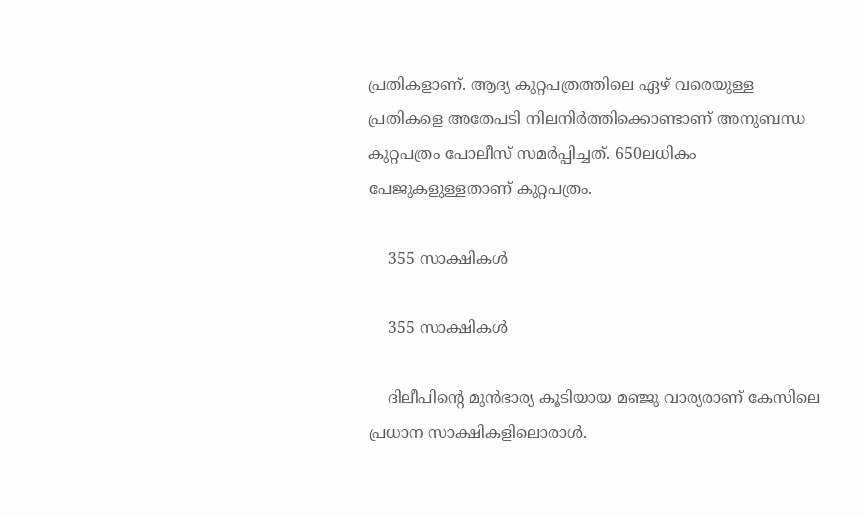പ്രതികളാണ്. ആദ്യ കുറ്റപത്രത്തിലെ ഏഴ് വരെയുള്ള പ്രതികളെ അതേപടി നിലനിര്‍ത്തിക്കൊണ്ടാണ് അനുബന്ധ കുറ്റപത്രം പോലീസ് സമര്‍പ്പിച്ചത്. 650ലധികം പേജുകളുള്ളതാണ് കുറ്റപത്രം.

    355 സാക്ഷികൾ

    355 സാക്ഷികൾ

    ദിലീപിന്റെ മുന്‍ഭാര്യ കൂടിയായ മഞ്ജു വാര്യരാണ് കേസിലെ പ്രധാന സാക്ഷികളിലൊരാള്‍.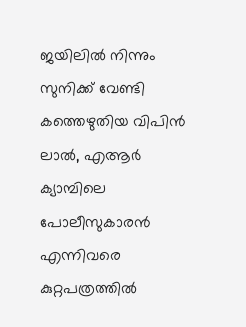ജയിലില്‍ നിന്നും സുനിക്ക് വേണ്ടി കത്തെഴുതിയ വിപിന്‍ ലാല്‍, എആര്‍ ക്യാമ്പിലെ പോലീസുകാരന്‍ എന്നിവരെ കുറ്റപത്രത്തില്‍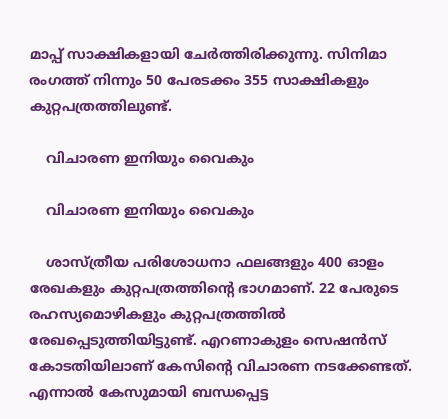മാപ്പ് സാക്ഷികളായി ചേര്‍ത്തിരിക്കുന്നു. സിനിമാ രംഗത്ത് നിന്നും 50 പേരടക്കം 355 സാക്ഷികളും കുറ്റപത്രത്തിലുണ്ട്.

    വിചാരണ ഇനിയും വൈകും

    വിചാരണ ഇനിയും വൈകും

    ശാസ്ത്രീയ പരിശോധനാ ഫലങ്ങളും 400 ഓളം രേഖകളും കുറ്റപത്രത്തിന്റെ ഭാഗമാണ്. 22 പേരുടെ രഹസ്യമൊഴികളും കുറ്റപത്രത്തില്‍ രേഖപ്പെടുത്തിയിട്ടുണ്ട്. എറണാകുളം സെഷന്‍സ് കോടതിയിലാണ് കേസിന്റെ വിചാരണ നടക്കേണ്ടത്. എന്നാല്‍ കേസുമായി ബന്ധപ്പെട്ട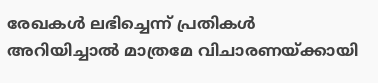രേഖകള്‍ ലഭിച്ചെന്ന് പ്രതികള്‍ അറിയിച്ചാല്‍ മാത്രമേ വിചാരണയ്ക്കായി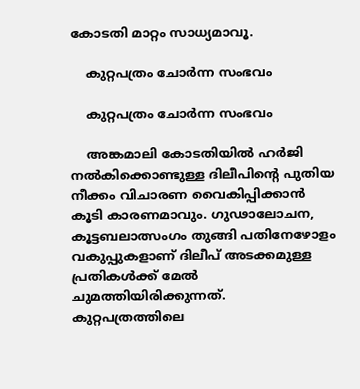കോടതി മാറ്റം സാധ്യമാവൂ.

    കുറ്റപത്രം ചോർന്ന സംഭവം

    കുറ്റപത്രം ചോർന്ന സംഭവം

    അങ്കമാലി കോടതിയില്‍ ഹര്‍ജി നല്‍കിക്കൊണ്ടുള്ള ദിലീപിന്റെ പുതിയ നീക്കം വിചാരണ വൈകിപ്പിക്കാന്‍ കൂടി കാരണമാവും. ഗുഢാലോചന, കൂട്ടബലാത്സംഗം തുങ്ങി പതിനേഴോളം വകുപ്പുകളാണ് ദിലീപ് അടക്കമുള്ള പ്രതികള്‍ക്ക് മേല്‍ ചുമത്തിയിരിക്കുന്നത്. കുറ്റപത്രത്തിലെ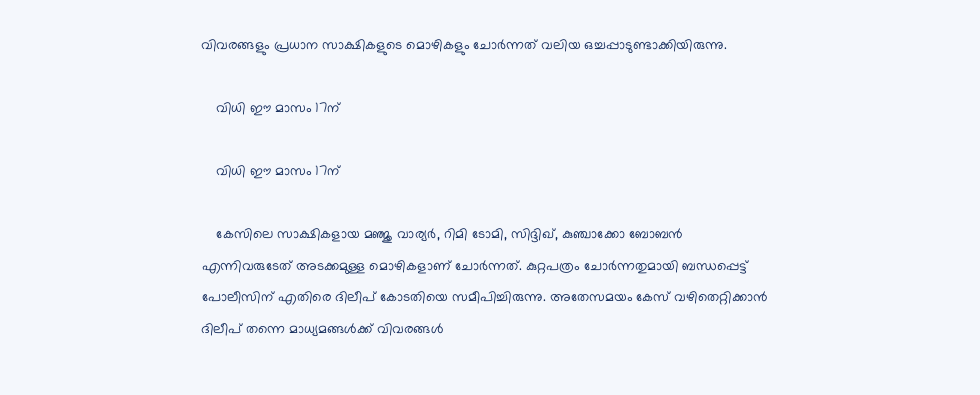വിവരങ്ങളും പ്രധാന സാക്ഷികളുടെ മൊഴികളും ചോര്‍ന്നത് വലിയ ഒച്ചപ്പാടുണ്ടാക്കിയിരുന്നു.

    വിധി ഈ മാസം 17ന്

    വിധി ഈ മാസം 17ന്

    കേസിലെ സാക്ഷികളായ മഞ്ജു വാര്യര്‍, റിമി ടോമി, സിദ്ദിഖ്, കുഞ്ചാക്കോ ബോബന്‍ എന്നിവരുടേത് അടക്കമുള്ള മൊഴികളാണ് ചോര്‍ന്നത്. കുറ്റപത്രം ചോര്‍ന്നതുമായി ബന്ധപ്പെട്ട് പോലീസിന് എതിരെ ദിലീപ് കോടതിയെ സമീപിച്ചിരുന്നു. അതേസമയം കേസ് വഴിതെറ്റിക്കാൻ ദിലീപ് തന്നെ മാധ്യമങ്ങൾക്ക് വിവരങ്ങൾ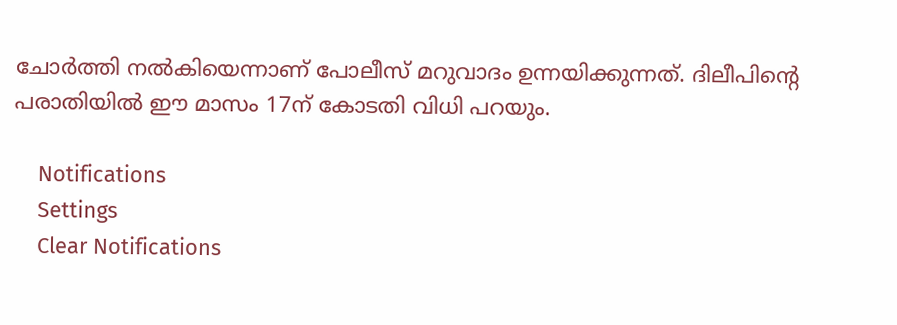ചോർത്തി നൽകിയെന്നാണ് പോലീസ് മറുവാദം ഉന്നയിക്കുന്നത്. ദിലീപിന്റെ പരാതിയില്‍ ഈ മാസം 17ന് കോടതി വിധി പറയും.

    Notifications
    Settings
    Clear Notifications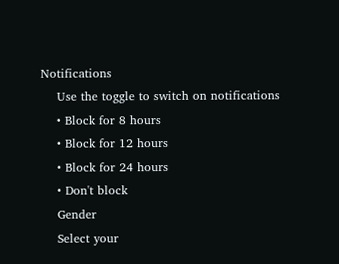Notifications
    Use the toggle to switch on notifications
    • Block for 8 hours
    • Block for 12 hours
    • Block for 24 hours
    • Don't block
    Gender
    Select your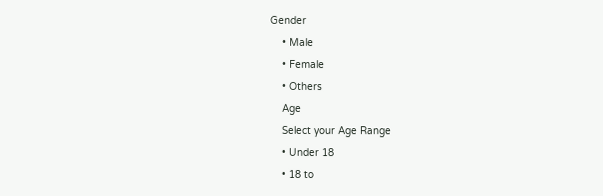Gender
    • Male
    • Female
    • Others
    Age
    Select your Age Range
    • Under 18
    • 18 to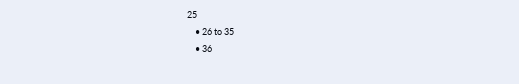25
    • 26 to 35
    • 36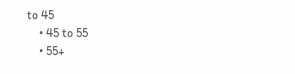to 45
    • 45 to 55
    • 55+